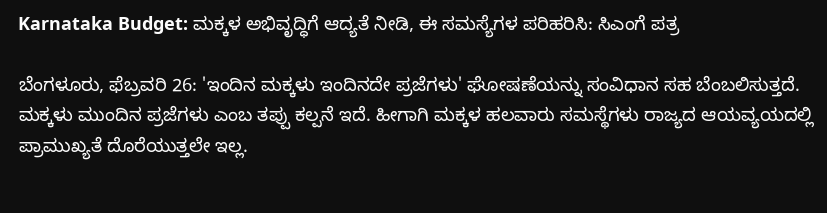Karnataka Budget: ಮಕ್ಕಳ ಅಭಿವೃದ್ಧಿಗೆ ಆದ್ಯತೆ ನೀಡಿ, ಈ ಸಮಸ್ಯೆಗಳ ಪರಿಹರಿಸಿ: ಸಿಎಂಗೆ ಪತ್ರ

ಬೆಂಗಳೂರು, ಫೆಬ್ರವರಿ 26: 'ಇಂದಿನ ಮಕ್ಕಳು ಇಂದಿನದೇ ಪ್ರಜೆಗಳು' ಘೋಷಣೆಯನ್ನು ಸಂವಿಧಾನ ಸಹ ಬೆಂಬಲಿಸುತ್ತದೆ. ಮಕ್ಕಳು ಮುಂದಿನ ಪ್ರಜೆಗಳು ಎಂಬ ತಪ್ಪು ಕಲ್ಪನೆ ಇದೆ. ಹೀಗಾಗಿ ಮಕ್ಕಳ ಹಲವಾರು ಸಮಸ್ಥೆಗಳು ರಾಜ್ಯದ ಆಯವ್ಯಯದಲ್ಲಿ ಪ್ರಾಮುಖ್ಯತೆ ದೊರೆಯುತ್ತಲೇ ಇಲ್ಲ.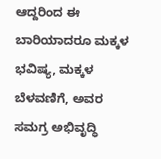ಆದ್ದರಿಂದ ಈ ಬಾರಿಯಾದರೂ ಮಕ್ಕಳ ಭವಿಷ್ಯ, ಮಕ್ಕಳ ಬೆಳವಣಿಗೆ, ಅವರ ಸಮಗ್ರ ಅಭಿವೃದ್ಧಿ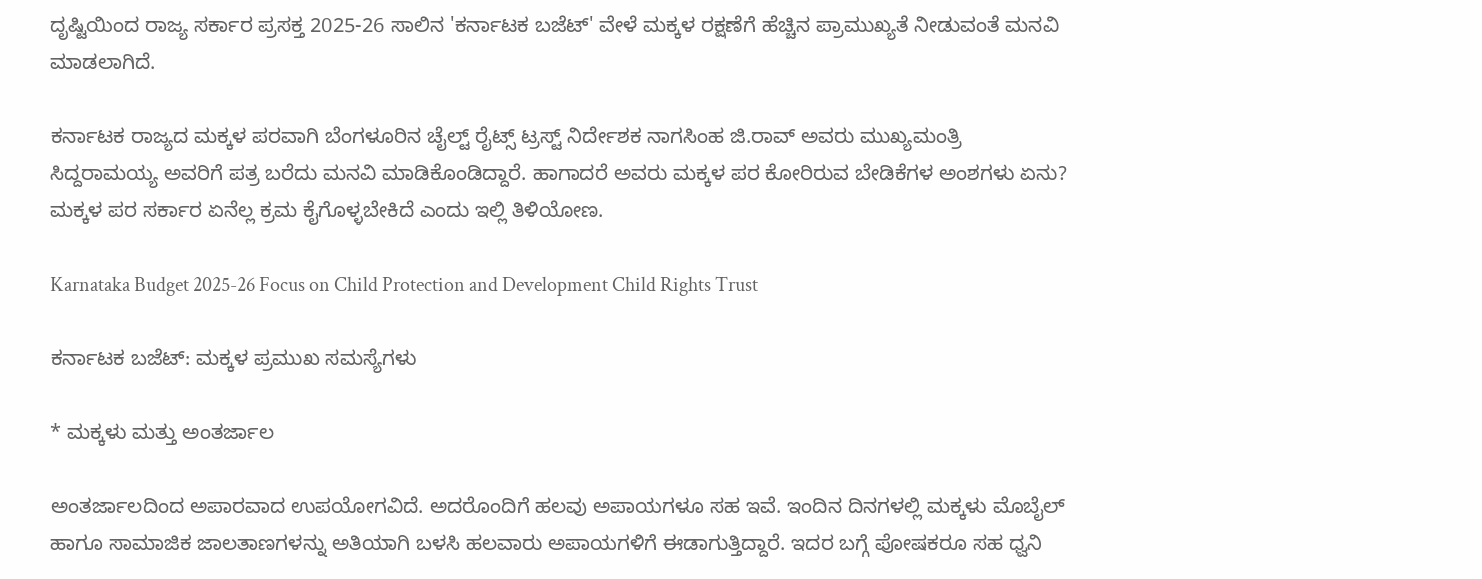ದೃಷ್ಟಿಯಿಂದ ರಾಜ್ಯ ಸರ್ಕಾರ ಪ್ರಸಕ್ತ 2025-26 ಸಾಲಿನ 'ಕರ್ನಾಟಕ ಬಜೆಟ್' ವೇಳೆ ಮಕ್ಕಳ ರಕ್ಷಣೆಗೆ ಹೆಚ್ಚಿನ ಪ್ರಾಮುಖ್ಯತೆ ನೀಡುವಂತೆ ಮನವಿ ಮಾಡಲಾಗಿದೆ.

ಕರ್ನಾಟಕ ರಾಜ್ಯದ ಮಕ್ಕಳ ಪರವಾಗಿ ಬೆಂಗಳೂರಿನ ಚೈಲ್ಟ್ ರೈಟ್ಸ್ ಟ್ರಸ್ಟ್ ನಿರ್ದೇಶಕ ನಾಗಸಿಂಹ ಜಿ.ರಾವ್ ಅವರು ಮುಖ್ಯಮಂತ್ರಿ ಸಿದ್ದರಾಮಯ್ಯ ಅವರಿಗೆ ಪತ್ರ ಬರೆದು ಮನವಿ ಮಾಡಿಕೊಂಡಿದ್ದಾರೆ. ಹಾಗಾದರೆ ಅವರು ಮಕ್ಕಳ ಪರ ಕೋರಿರುವ ಬೇಡಿಕೆಗಳ ಅಂಶಗಳು ಏನು? ಮಕ್ಕಳ ಪರ ಸರ್ಕಾರ ಏನೆಲ್ಲ ಕ್ರಮ ಕೈಗೊಳ್ಳಬೇಕಿದೆ ಎಂದು ಇಲ್ಲಿ ತಿಳಿಯೋಣ.

Karnataka Budget 2025-26 Focus on Child Protection and Development Child Rights Trust

ಕರ್ನಾಟಕ ಬಜೆಟ್: ಮಕ್ಕಳ ಪ್ರಮುಖ ಸಮಸ್ಯೆಗಳು

* ಮಕ್ಕಳು ಮತ್ತು ಅಂತರ್ಜಾಲ

ಅಂತರ್ಜಾಲದಿಂದ ಅಪಾರವಾದ ಉಪಯೋಗವಿದೆ. ಅದರೊಂದಿಗೆ ಹಲವು ಅಪಾಯಗಳೂ ಸಹ ಇವೆ. ಇಂದಿನ ದಿನಗಳಲ್ಲಿ ಮಕ್ಕಳು ಮೊಬೈಲ್ ಹಾಗೂ ಸಾಮಾಜಿಕ ಜಾಲತಾಣಗಳನ್ನು ಅತಿಯಾಗಿ ಬಳಸಿ ಹಲವಾರು ಅಪಾಯಗಳಿಗೆ ಈಡಾಗುತ್ತಿದ್ದಾರೆ. ಇದರ ಬಗ್ಗೆ ಪೋಷಕರೂ ಸಹ ಧ್ವನಿ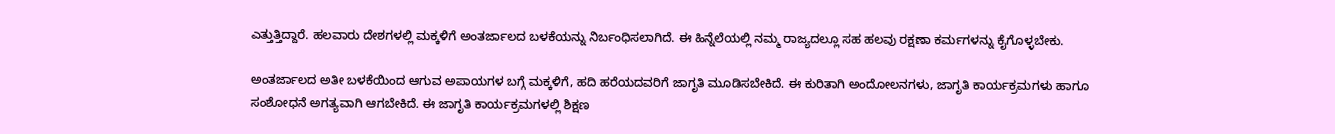ಎತ್ತುತ್ತಿದ್ದಾರೆ. ಹಲವಾರು ದೇಶಗಳಲ್ಲಿ ಮಕ್ಕಳಿಗೆ ಅಂತರ್ಜಾಲದ ಬಳಕೆಯನ್ನು ನಿರ್ಬಂಧಿಸಲಾಗಿದೆ. ಈ ಹಿನ್ನೆಲೆಯಲ್ಲಿ ನಮ್ಮ ರಾಜ್ಯದಲ್ಲೂ ಸಹ ಹಲವು ರಕ್ಷಣಾ ಕರ್ಮಗಳನ್ನು ಕೈಗೊಳ್ಳಬೇಕು.

ಅಂತರ್ಜಾಲದ ಅತೀ ಬಳಕೆಯಿಂದ ಆಗುವ ಅಪಾಯಗಳ ಬಗ್ಗೆ ಮಕ್ಕಳಿಗೆ, ಹದಿ ಹರೆಯದವರಿಗೆ ಜಾಗೃತಿ ಮೂಡಿಸಬೇಕಿದೆ. ಈ ಕುರಿತಾಗಿ ಅಂದೋಲನಗಳು, ಜಾಗೃತಿ ಕಾರ್ಯಕ್ರಮಗಳು ಹಾಗೂ ಸಂಶೋಧನೆ ಅಗತ್ಯವಾಗಿ ಆಗಬೇಕಿದೆ. ಈ ಜಾಗೃತಿ ಕಾರ್ಯಕ್ರಮಗಳಲ್ಲಿ ಶಿಕ್ಷಣ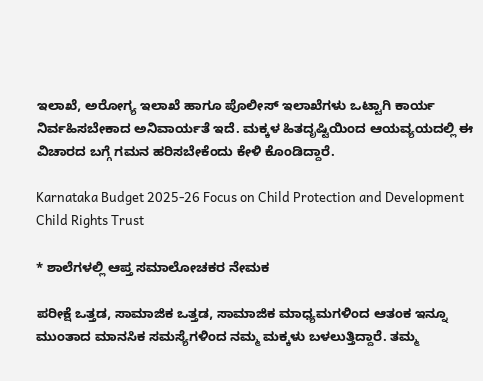ಇಲಾಖೆ, ಅರೋಗ್ಯ ಇಲಾಖೆ ಹಾಗೂ ಪೊಲೀಸ್ ಇಲಾಖೆಗಳು ಒಟ್ಟಾಗಿ ಕಾರ್ಯ ನಿರ್ವಹಿಸಬೇಕಾದ ಅನಿವಾರ್ಯತೆ ಇದೆ. ಮಕ್ಕಳ ಹಿತದೃಷ್ಟಿಯಿಂದ ಆಯವ್ಯಯದಲ್ಲಿ ಈ ವಿಚಾರದ ಬಗ್ಗೆ ಗಮನ ಹರಿಸಬೇಕೆಂದು ಕೇಳಿ ಕೊಂಡಿದ್ದಾರೆ.

Karnataka Budget 2025-26 Focus on Child Protection and Development Child Rights Trust

* ಶಾಲೆಗಳಲ್ಲಿ ಆಪ್ತ ಸಮಾಲೋಚಕರ ನೇಮಕ

ಪರೀಕ್ಷೆ ಒತ್ತಡ, ಸಾಮಾಜಿಕ ಒತ್ತಡ, ಸಾಮಾಜಿಕ ಮಾಧ್ಯಮಗಳಿಂದ ಆತಂಕ ಇನ್ನೂ ಮುಂತಾದ ಮಾನಸಿಕ ಸಮಸ್ಯೆಗಳಿಂದ ನಮ್ಮ ಮಕ್ಕಳು ಬಳಲುತ್ತಿದ್ದಾರೆ. ತಮ್ಮ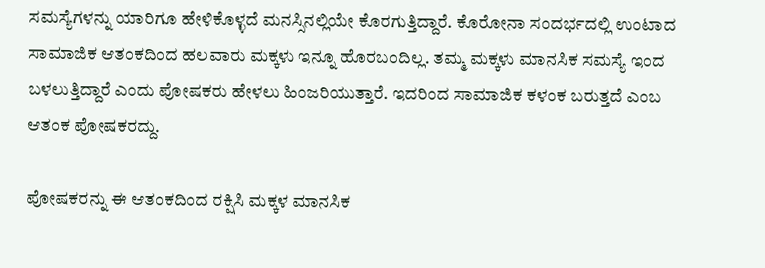ಸಮಸ್ಯೆಗಳನ್ನು ಯಾರಿಗೂ ಹೇಳಿಕೊಳ್ಳದೆ ಮನಸ್ಸಿನಲ್ಲಿಯೇ ಕೊರಗುತ್ತಿದ್ದಾರೆ. ಕೊರೋನಾ ಸಂದರ್ಭದಲ್ಲಿ ಉಂಟಾದ ಸಾಮಾಜಿಕ ಆತಂಕದಿಂದ ಹಲವಾರು ಮಕ್ಕಳು ಇನ್ನೂ ಹೊರಬಂದಿಲ್ಲ. ತಮ್ಮ ಮಕ್ಕಳು ಮಾನಸಿಕ ಸಮಸ್ಯೆ ಇಂದ ಬಳಲುತ್ತಿದ್ದಾರೆ ಎಂದು ಪೋಷಕರು ಹೇಳಲು ಹಿಂಜರಿಯುತ್ತಾರೆ. ಇದರಿಂದ ಸಾಮಾಜಿಕ ಕಳಂಕ ಬರುತ್ತದೆ ಎಂಬ ಆತಂಕ ಪೋಷಕರದ್ದು.

ಪೋಷಕರನ್ನು ಈ ಆತಂಕದಿಂದ ರಕ್ಷಿಸಿ ಮಕ್ಕಳ ಮಾನಸಿಕ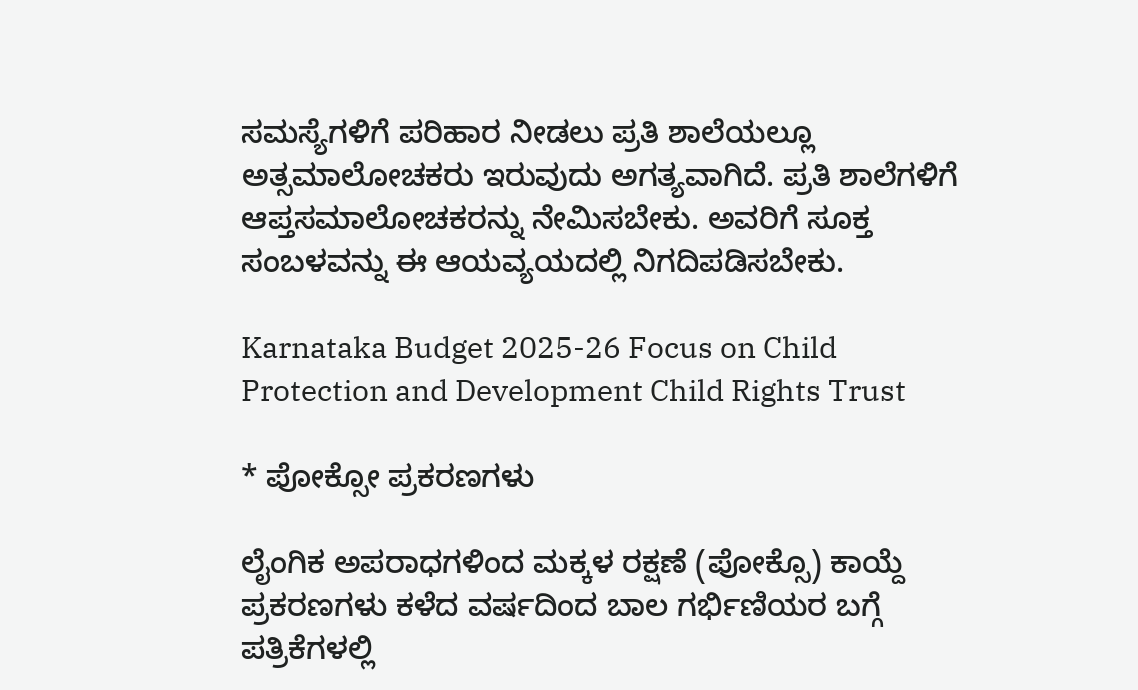ಸಮಸ್ಯೆಗಳಿಗೆ ಪರಿಹಾರ ನೀಡಲು ಪ್ರತಿ ಶಾಲೆಯಲ್ಲೂ ಅತ್ಸಮಾಲೋಚಕರು ಇರುವುದು ಅಗತ್ಯವಾಗಿದೆ. ಪ್ರತಿ ಶಾಲೆಗಳಿಗೆ ಆಪ್ತಸಮಾಲೋಚಕರನ್ನು ನೇಮಿಸಬೇಕು. ಅವರಿಗೆ ಸೂಕ್ತ ಸಂಬಳವನ್ನು ಈ ಆಯವ್ಯಯದಲ್ಲಿ ನಿಗದಿಪಡಿಸಬೇಕು.

Karnataka Budget 2025-26 Focus on Child Protection and Development Child Rights Trust

* ಪೋಕ್ಸೋ ಪ್ರಕರಣಗಳು

ಲೈಂಗಿಕ ಅಪರಾಧಗಳಿಂದ ಮಕ್ಕಳ ರಕ್ಷಣೆ (ಪೋಕ್ಸೊ) ಕಾಯ್ದೆ ಪ್ರಕರಣಗಳು ಕಳೆದ ವರ್ಷದಿಂದ ಬಾಲ ಗರ್ಭಿಣಿಯರ ಬಗ್ಗೆ ಪತ್ರಿಕೆಗಳಲ್ಲಿ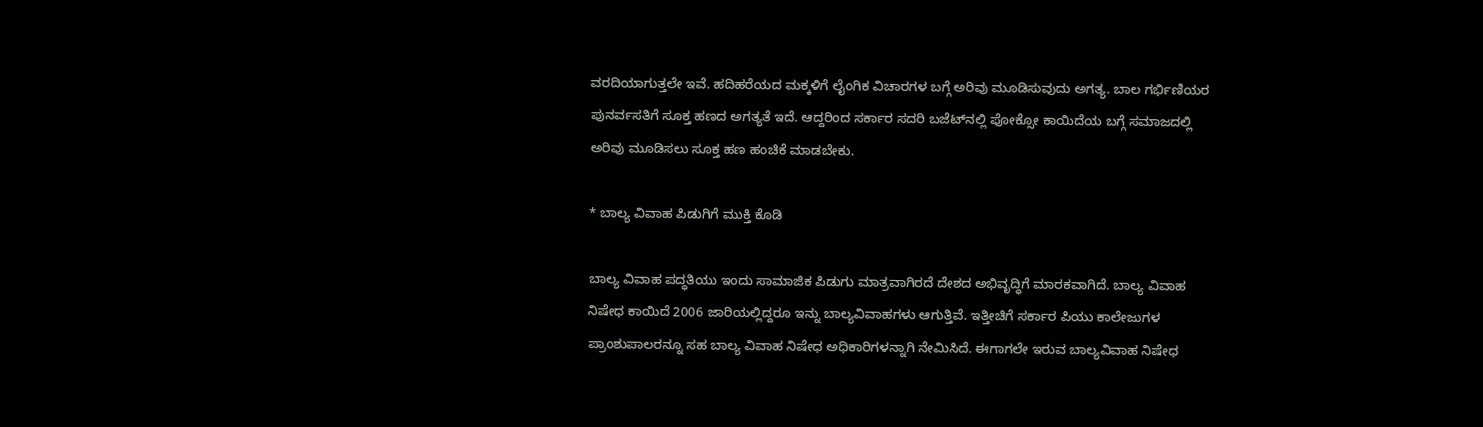ವರದಿಯಾಗುತ್ತಲೇ ಇವೆ. ಹದಿಹರೆಯದ ಮಕ್ಕಳಿಗೆ ಲೈಂಗಿಕ ವಿಚಾರಗಳ ಬಗ್ಗೆ ಅರಿವು ಮೂಡಿಸುವುದು ಅಗತ್ಯ. ಬಾಲ ಗರ್ಭಿಣಿಯರ ಪುನರ್ವಸತಿಗೆ ಸೂಕ್ತ ಹಣದ ಅಗತ್ಯತೆ ಇದೆ. ಆದ್ದರಿಂದ ಸರ್ಕಾರ ಸದರಿ ಬಜೆಟ್‌ನಲ್ಲಿ ಪೋಕ್ಸೋ ಕಾಯಿದೆಯ ಬಗ್ಗೆ ಸಮಾಜದಲ್ಲಿ ಅರಿವು ಮೂಡಿಸಲು ಸೂಕ್ತ ಹಣ ಹಂಚಿಕೆ ಮಾಡಬೇಕು.

* ಬಾಲ್ಯ ವಿವಾಹ ಪಿಡುಗಿಗೆ ಮುಕ್ತಿ ಕೊಡಿ

ಬಾಲ್ಯ ವಿವಾಹ ಪದ್ಧತಿಯು ಇಂದು ಸಾಮಾಜಿಕ ಪಿಡುಗು ಮಾತ್ರವಾಗಿರದೆ ದೇಶದ ಅಭಿವೃದ್ಧಿಗೆ ಮಾರಕವಾಗಿದೆ. ಬಾಲ್ಯ ವಿವಾಹ ನಿಷೇಧ ಕಾಯಿದೆ 2006 ಜಾರಿಯಲ್ಲಿದ್ದರೂ ಇನ್ನು ಬಾಲ್ಯವಿವಾಹಗಳು ಆಗುತ್ತಿವೆ. ಇತ್ತೀಚಿಗೆ ಸರ್ಕಾರ ಪಿಯು ಕಾಲೇಜುಗಳ ಪ್ರಾಂಶುಪಾಲರನ್ನೂ ಸಹ ಬಾಲ್ಯ ವಿವಾಹ ನಿಷೇಧ ಅಧಿಕಾರಿಗಳನ್ನಾಗಿ ನೇಮಿಸಿದೆ. ಈಗಾಗಲೇ ಇರುವ ಬಾಲ್ಯವಿವಾಹ ನಿಷೇಧ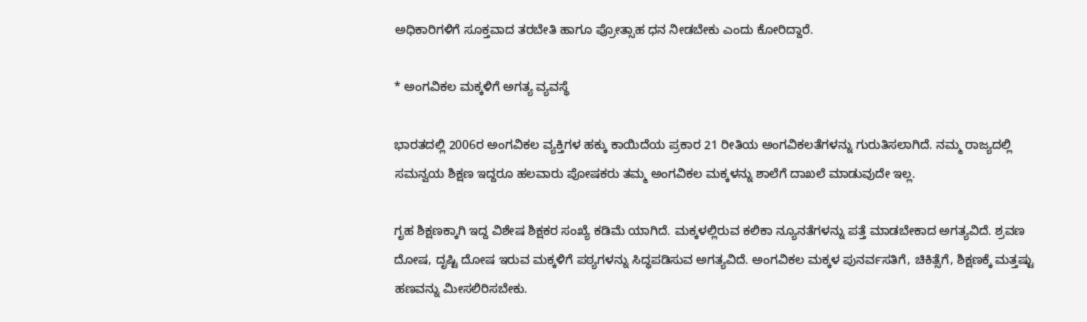ಅಧಿಕಾರಿಗಳಿಗೆ ಸೂಕ್ತವಾದ ತರಬೇತಿ ಹಾಗೂ ಪ್ರೋತ್ಸಾಹ ಧನ ನೀಡಬೇಕು ಎಂದು ಕೋರಿದ್ದಾರೆ.

* ಅಂಗವಿಕಲ ಮಕ್ಕಳಿಗೆ ಅಗತ್ಯ ವ್ಯವಸ್ಥೆ

ಭಾರತದಲ್ಲಿ 2006ರ ಅಂಗವಿಕಲ ವ್ಯಕ್ತಿಗಳ ಹಕ್ಕು ಕಾಯಿದೆಯ ಪ್ರಕಾರ 21 ರೀತಿಯ ಅಂಗವಿಕಲತೆಗಳನ್ನು ಗುರುತಿಸಲಾಗಿದೆ. ನಮ್ಮ ರಾಜ್ಯದಲ್ಲಿ ಸಮನ್ವಯ ಶಿಕ್ಷಣ ಇದ್ದರೂ ಹಲವಾರು ಪೋಷಕರು ತಮ್ಮ ಅಂಗವಿಕಲ ಮಕ್ಕಳನ್ನು ಶಾಲೆಗೆ ದಾಖಲೆ ಮಾಡುವುದೇ ಇಲ್ಲ.

ಗೃಹ ಶಿಕ್ಷಣಕ್ಕಾಗಿ ಇದ್ದ ವಿಶೇಷ ಶಿಕ್ಷಕರ ಸಂಖ್ಯೆ ಕಡಿಮೆ ಯಾಗಿದೆ. ಮಕ್ಕಳಲ್ಲಿರುವ ಕಲಿಕಾ ನ್ಯೂನತೆಗಳನ್ನು ಪತ್ತೆ ಮಾಡಬೇಕಾದ ಅಗತ್ಯವಿದೆ. ಶ್ರವಣ ದೋಷ, ದೃಷ್ಟಿ ದೋಷ ಇರುವ ಮಕ್ಕಳಿಗೆ ಪಠ್ಯಗಳನ್ನು ಸಿದ್ಧಪಡಿಸುವ ಅಗತ್ಯವಿದೆ. ಅಂಗವಿಕಲ ಮಕ್ಕಳ ಪುನರ್ವಸತಿಗೆ, ಚಿಕಿತ್ಸೆಗೆ, ಶಿಕ್ಷಣಕ್ಕೆ ಮತ್ತಷ್ಟು ಹಣವನ್ನು ಮೀಸಲಿರಿಸಬೇಕು.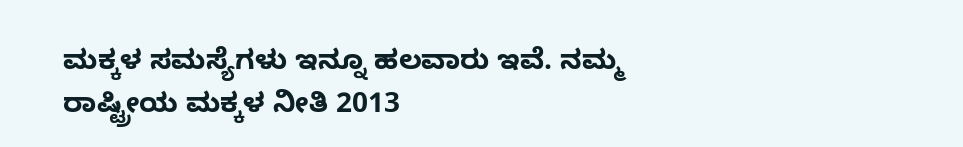ಮಕ್ಕಳ ಸಮಸ್ಯೆಗಳು ಇನ್ನೂ ಹಲವಾರು ಇವೆ. ನಮ್ಮ ರಾಷ್ಟ್ರೀಯ ಮಕ್ಕಳ ನೀತಿ 2013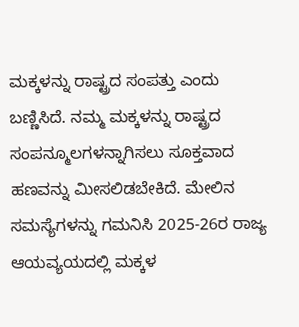ಮಕ್ಕಳನ್ನು ರಾಷ್ಟ್ರದ ಸಂಪತ್ತು ಎಂದು ಬಣ್ಣಿಸಿದೆ. ನಮ್ಮ ಮಕ್ಕಳನ್ನು ರಾಷ್ಟ್ರದ ಸಂಪನ್ಮೂಲಗಳನ್ನಾಗಿಸಲು ಸೂಕ್ತವಾದ ಹಣವನ್ನು ಮೀಸಲಿಡಬೇಕಿದೆ. ಮೇಲಿನ ಸಮಸ್ಯೆಗಳನ್ನು ಗಮನಿಸಿ 2025-26ರ ರಾಜ್ಯ ಆಯವ್ಯಯದಲ್ಲಿ ಮಕ್ಕಳ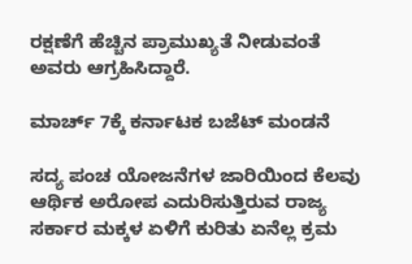ರಕ್ಷಣೆಗೆ ಹೆಚ್ಚಿನ ಪ್ರಾಮುಖ್ಯತೆ ನೀಡುವಂತೆ ಅವರು ಆಗ್ರಹಿಸಿದ್ದಾರೆ.

ಮಾರ್ಚ್ 7ಕ್ಕೆ ಕರ್ನಾಟಕ ಬಜೆಟ್ ಮಂಡನೆ

ಸದ್ಯ ಪಂಚ ಯೋಜನೆಗಳ ಜಾರಿಯಿಂದ ಕೆಲವು ಆರ್ಥಿಕ ಅರೋಪ ಎದುರಿಸುತ್ತಿರುವ ರಾಜ್ಯ ಸರ್ಕಾರ ಮಕ್ಕಳ ಏಳಿಗೆ ಕುರಿತು ಏನೆಲ್ಲ ಕ್ರಮ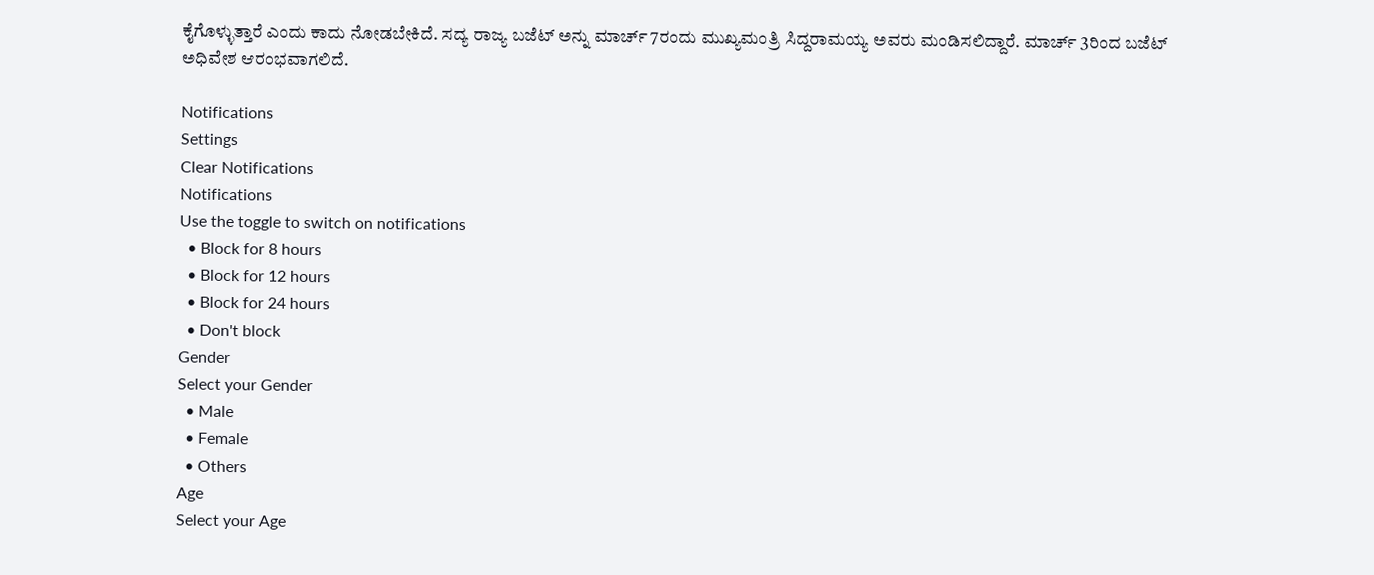ಕೈಗೊಳ್ಳುತ್ತಾರೆ ಎಂದು ಕಾದು ನೋಡಬೇಕಿದೆ. ಸದ್ಯ ರಾಜ್ಯ ಬಜೆಟ್ ಅನ್ನು ಮಾರ್ಚ್ 7ರಂದು ಮುಖ್ಯಮಂತ್ರಿ ಸಿದ್ದರಾಮಯ್ಯ ಅವರು ಮಂಡಿಸಲಿದ್ದಾರೆ. ಮಾರ್ಚ್ 3ರಿಂದ ಬಜೆಟ್ ಅಧಿವೇಶ ಆರಂಭವಾಗಲಿದೆ.

Notifications
Settings
Clear Notifications
Notifications
Use the toggle to switch on notifications
  • Block for 8 hours
  • Block for 12 hours
  • Block for 24 hours
  • Don't block
Gender
Select your Gender
  • Male
  • Female
  • Others
Age
Select your Age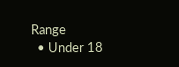Range
  • Under 18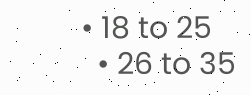• 18 to 25
  • 26 to 35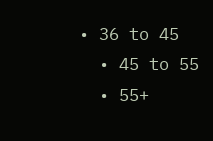• 36 to 45
  • 45 to 55
  • 55+